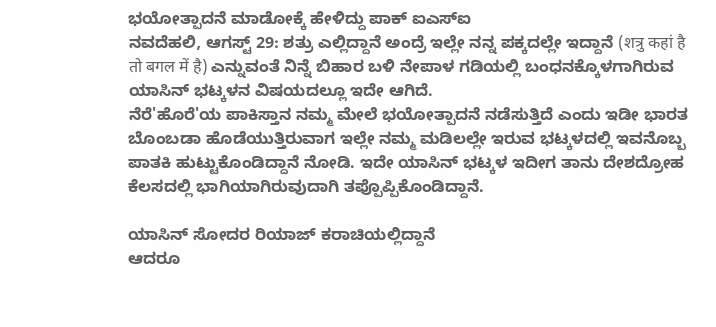ಭಯೋತ್ಪಾದನೆ ಮಾಡೋಕ್ಕೆ ಹೇಳಿದ್ದು ಪಾಕ್ ಐಎಸ್ಐ
ನವದೆಹಲಿ, ಆಗಸ್ಟ್ 29: ಶತ್ರು ಎಲ್ಲಿದ್ದಾನೆ ಅಂದ್ರೆ ಇಲ್ಲೇ ನನ್ನ ಪಕ್ಕದಲ್ಲೇ ಇದ್ದಾನೆ (शत्रु कहां है तो बगल में है) ಎನ್ನುವಂತೆ ನಿನ್ನೆ ಬಿಹಾರ ಬಳಿ ನೇಪಾಳ ಗಡಿಯಲ್ಲಿ ಬಂಧನಕ್ಕೊಳಗಾಗಿರುವ ಯಾಸಿನ್ ಭಟ್ಕಳನ ವಿಷಯದಲ್ಲೂ ಇದೇ ಆಗಿದೆ.
ನೆರೆ'ಹೊರೆ'ಯ ಪಾಕಿಸ್ತಾನ ನಮ್ಮ ಮೇಲೆ ಭಯೋತ್ಪಾದನೆ ನಡೆಸುತ್ತಿದೆ ಎಂದು ಇಡೀ ಭಾರತ ಬೊಂಬಡಾ ಹೊಡೆಯುತ್ತಿರುವಾಗ ಇಲ್ಲೇ ನಮ್ಮ ಮಡಿಲಲ್ಲೇ ಇರುವ ಭಟ್ಕಳದಲ್ಲಿ ಇವನೊಬ್ಬ ಪಾತಕಿ ಹುಟ್ಟುಕೊಂಡಿದ್ದಾನೆ ನೋಡಿ. ಇದೇ ಯಾಸಿನ್ ಭಟ್ಕಳ ಇದೀಗ ತಾನು ದೇಶದ್ರೋಹ ಕೆಲಸದಲ್ಲಿ ಭಾಗಿಯಾಗಿರುವುದಾಗಿ ತಪ್ಪೊಪ್ಪಿಕೊಂಡಿದ್ದಾನೆ.

ಯಾಸಿನ್ ಸೋದರ ರಿಯಾಜ್ ಕರಾಚಿಯಲ್ಲಿದ್ದಾನೆ
ಆದರೂ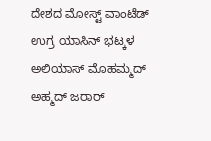ದೇಶದ ಮೋಸ್ಟ್ ವಾಂಟೆಡ್ ಉಗ್ರ ಯಾಸಿನ್ ಭಟ್ಕಳ ಅಲಿಯಾಸ್ ಮೊಹಮ್ಮದ್ ಅಹ್ಮದ್ ಜರಾರ್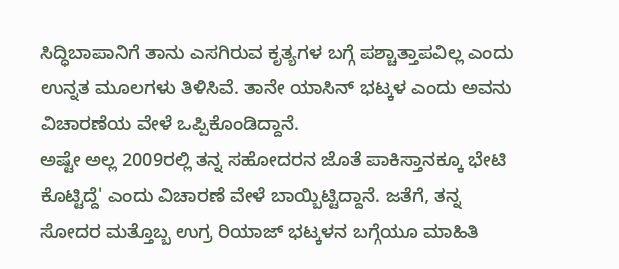ಸಿದ್ಧಿಬಾಪಾನಿಗೆ ತಾನು ಎಸಗಿರುವ ಕೃತ್ಯಗಳ ಬಗ್ಗೆ ಪಶ್ಚಾತ್ತಾಪವಿಲ್ಲ ಎಂದು ಉನ್ನತ ಮೂಲಗಳು ತಿಳಿಸಿವೆ. ತಾನೇ ಯಾಸಿನ್ ಭಟ್ಕಳ ಎಂದು ಅವನು ವಿಚಾರಣೆಯ ವೇಳೆ ಒಪ್ಪಿಕೊಂಡಿದ್ದಾನೆ.
ಅಷ್ಟೇ ಅಲ್ಲ 2009ರಲ್ಲಿ ತನ್ನ ಸಹೋದರನ ಜೊತೆ ಪಾಕಿಸ್ತಾನಕ್ಕೂ ಭೇಟಿ ಕೊಟ್ಟಿದ್ದೆ' ಎಂದು ವಿಚಾರಣೆ ವೇಳೆ ಬಾಯ್ಬಿಟ್ಟಿದ್ದಾನೆ. ಜತೆಗೆ, ತನ್ನ ಸೋದರ ಮತ್ತೊಬ್ಬ ಉಗ್ರ ರಿಯಾಜ್ ಭಟ್ಕಳನ ಬಗ್ಗೆಯೂ ಮಾಹಿತಿ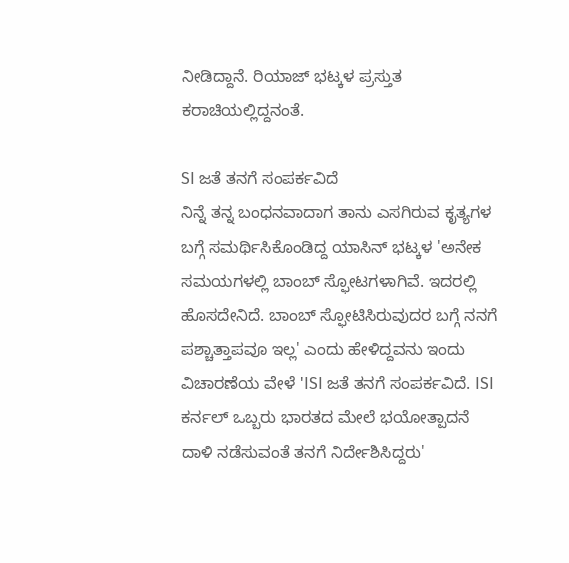ನೀಡಿದ್ದಾನೆ. ರಿಯಾಜ್ ಭಟ್ಕಳ ಪ್ರಸ್ತುತ ಕರಾಚಿಯಲ್ಲಿದ್ದನಂತೆ.

SI ಜತೆ ತನಗೆ ಸಂಪರ್ಕವಿದೆ
ನಿನ್ನೆ ತನ್ನ ಬಂಧನವಾದಾಗ ತಾನು ಎಸಗಿರುವ ಕೃತ್ಯಗಳ ಬಗ್ಗೆ ಸಮರ್ಥಿಸಿಕೊಂಡಿದ್ದ ಯಾಸಿನ್ ಭಟ್ಕಳ 'ಅನೇಕ ಸಮಯಗಳಲ್ಲಿ ಬಾಂಬ್ ಸ್ಫೋಟಗಳಾಗಿವೆ. ಇದರಲ್ಲಿ ಹೊಸದೇನಿದೆ. ಬಾಂಬ್ ಸ್ಫೋಟಿಸಿರುವುದರ ಬಗ್ಗೆ ನನಗೆ ಪಶ್ಚಾತ್ತಾಪವೂ ಇಲ್ಲ' ಎಂದು ಹೇಳಿದ್ದವನು ಇಂದು ವಿಚಾರಣೆಯ ವೇಳೆ 'ISI ಜತೆ ತನಗೆ ಸಂಪರ್ಕವಿದೆ. ISI ಕರ್ನಲ್ ಒಬ್ಬರು ಭಾರತದ ಮೇಲೆ ಭಯೋತ್ಪಾದನೆ ದಾಳಿ ನಡೆಸುವಂತೆ ತನಗೆ ನಿರ್ದೇಶಿಸಿದ್ದರು'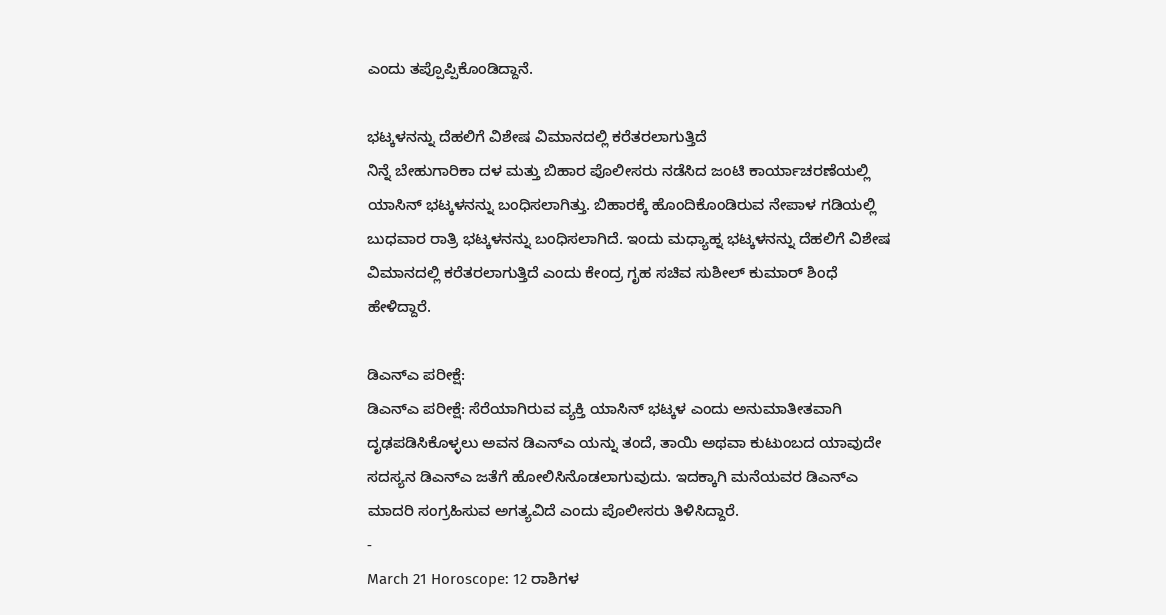ಎಂದು ತಪ್ಪೊಪ್ಪಿಕೊಂಡಿದ್ದಾನೆ.

ಭಟ್ಕಳನನ್ನು ದೆಹಲಿಗೆ ವಿಶೇಷ ವಿಮಾನದಲ್ಲಿ ಕರೆತರಲಾಗುತ್ತಿದೆ
ನಿನ್ನೆ ಬೇಹುಗಾರಿಕಾ ದಳ ಮತ್ತು ಬಿಹಾರ ಪೊಲೀಸರು ನಡೆಸಿದ ಜಂಟಿ ಕಾರ್ಯಾಚರಣೆಯಲ್ಲಿ ಯಾಸಿನ್ ಭಟ್ಕಳನನ್ನು ಬಂಧಿಸಲಾಗಿತ್ತು. ಬಿಹಾರಕ್ಕೆ ಹೊಂದಿಕೊಂಡಿರುವ ನೇಪಾಳ ಗಡಿಯಲ್ಲಿ ಬುಧವಾರ ರಾತ್ರಿ ಭಟ್ಕಳನನ್ನು ಬಂಧಿಸಲಾಗಿದೆ. ಇಂದು ಮಧ್ಯಾಹ್ನ ಭಟ್ಕಳನನ್ನು ದೆಹಲಿಗೆ ವಿಶೇಷ ವಿಮಾನದಲ್ಲಿ ಕರೆತರಲಾಗುತ್ತಿದೆ ಎಂದು ಕೇಂದ್ರ ಗೃಹ ಸಚಿವ ಸುಶೀಲ್ ಕುಮಾರ್ ಶಿಂಧೆ ಹೇಳಿದ್ದಾರೆ.

ಡಿಎನ್ಎ ಪರೀಕ್ಷೆ:
ಡಿಎನ್ಎ ಪರೀಕ್ಷೆ: ಸೆರೆಯಾಗಿರುವ ವ್ಯಕ್ತಿ ಯಾಸಿನ್ ಭಟ್ಕಳ ಎಂದು ಅನುಮಾತೀತವಾಗಿ ದೃಢಪಡಿಸಿಕೊಳ್ಳಲು ಅವನ ಡಿಎನ್ಎ ಯನ್ನು ತಂದೆ, ತಾಯಿ ಅಥವಾ ಕುಟುಂಬದ ಯಾವುದೇ ಸದಸ್ಯನ ಡಿಎನ್ಎ ಜತೆಗೆ ಹೋಲಿಸಿನೊಡಲಾಗುವುದು. ಇದಕ್ಕಾಗಿ ಮನೆಯವರ ಡಿಎನ್ಎ ಮಾದರಿ ಸಂಗ್ರಹಿಸುವ ಅಗತ್ಯವಿದೆ ಎಂದು ಪೊಲೀಸರು ತಿಳಿಸಿದ್ದಾರೆ.
-
March 21 Horoscope: 12 ರಾಶಿಗಳ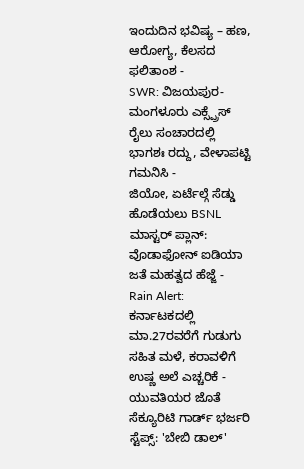ಇಂದುದಿನ ಭವಿಷ್ಯ – ಹಣ, ಆರೋಗ್ಯ, ಕೆಲಸದ ಫಲಿತಾಂಶ -
SWR: ವಿಜಯಪುರ-ಮಂಗಳೂರು ಎಕ್ಸ್ಪ್ರೆಸ್ ರೈಲು ಸಂಚಾರದಲ್ಲಿ ಭಾಗಶಃ ರದ್ದು, ವೇಳಾಪಟ್ಟಿ ಗಮನಿಸಿ -
ಜಿಯೋ, ಏರ್ಟೆಲ್ಗೆ ಸೆಡ್ಡು ಹೊಡೆಯಲು BSNL ಮಾಸ್ಟರ್ ಪ್ಲಾನ್: ವೊಡಾಫೋನ್ ಐಡಿಯಾ ಜತೆ ಮಹತ್ವದ ಹೆಜ್ಜೆ -
Rain Alert: ಕರ್ನಾಟಕದಲ್ಲಿ ಮಾ.27ರವರೆಗೆ ಗುಡುಗು ಸಹಿತ ಮಳೆ, ಕರಾವಳಿಗೆ ಉಷ್ಣ ಅಲೆ ಎಚ್ಚರಿಕೆ -
ಯುವತಿಯರ ಜೊತೆ ಸೆಕ್ಯೂರಿಟಿ ಗಾರ್ಡ್ ಭರ್ಜರಿ ಸ್ಟೆಪ್ಸ್: 'ಬೇಬಿ ಡಾಲ್'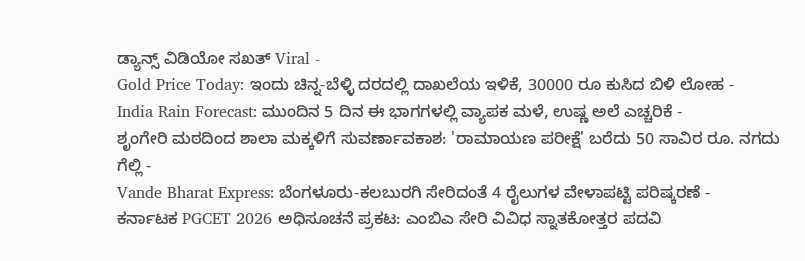ಡ್ಯಾನ್ಸ್ ವಿಡಿಯೋ ಸಖತ್ Viral -
Gold Price Today: ಇಂದು ಚಿನ್ನ-ಬೆಳ್ಳಿ ದರದಲ್ಲಿ ದಾಖಲೆಯ ಇಳಿಕೆ, 30000 ರೂ ಕುಸಿದ ಬಿಳಿ ಲೋಹ -
India Rain Forecast: ಮುಂದಿನ 5 ದಿನ ಈ ಭಾಗಗಳಲ್ಲಿ ವ್ಯಾಪಕ ಮಳೆ, ಉಷ್ಣ ಅಲೆ ಎಚ್ಚರಿಕೆ -
ಶೃಂಗೇರಿ ಮಠದಿಂದ ಶಾಲಾ ಮಕ್ಕಳಿಗೆ ಸುವರ್ಣಾವಕಾಶ: 'ರಾಮಾಯಣ ಪರೀಕ್ಷೆ' ಬರೆದು 50 ಸಾವಿರ ರೂ. ನಗದು ಗೆಲ್ಲಿ -
Vande Bharat Express: ಬೆಂಗಳೂರು-ಕಲಬುರಗಿ ಸೇರಿದಂತೆ 4 ರೈಲುಗಳ ವೇಳಾಪಟ್ಟಿ ಪರಿಷ್ಕರಣೆ -
ಕರ್ನಾಟಕ PGCET 2026 ಅಧಿಸೂಚನೆ ಪ್ರಕಟ: ಎಂಬಿಎ ಸೇರಿ ವಿವಿಧ ಸ್ನಾತಕೋತ್ತರ ಪದವಿ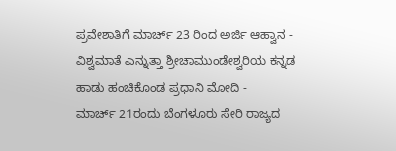ಪ್ರವೇಶಾತಿಗೆ ಮಾರ್ಚ್ 23 ರಿಂದ ಅರ್ಜಿ ಆಹ್ವಾನ -
ವಿಶ್ವಮಾತೆ ಎನ್ನುತ್ತಾ ಶ್ರೀಚಾಮುಂಡೇಶ್ವರಿಯ ಕನ್ನಡ ಹಾಡು ಹಂಚಿಕೊಂಡ ಪ್ರಧಾನಿ ಮೋದಿ -
ಮಾರ್ಚ್ 21ರಂದು ಬೆಂಗಳೂರು ಸೇರಿ ರಾಜ್ಯದ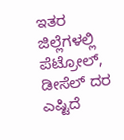ಇತರ ಜಿಲ್ಲೆಗಳಲ್ಲಿ ಪೆಟ್ರೋಲ್, ಡೀಸೆಲ್ ದರ ಎಷ್ಟಿದೆ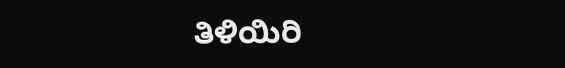ತಿಳಿಯಿರಿ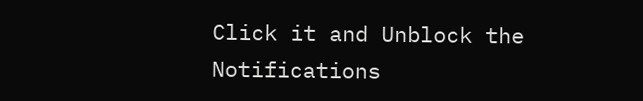Click it and Unblock the Notifications